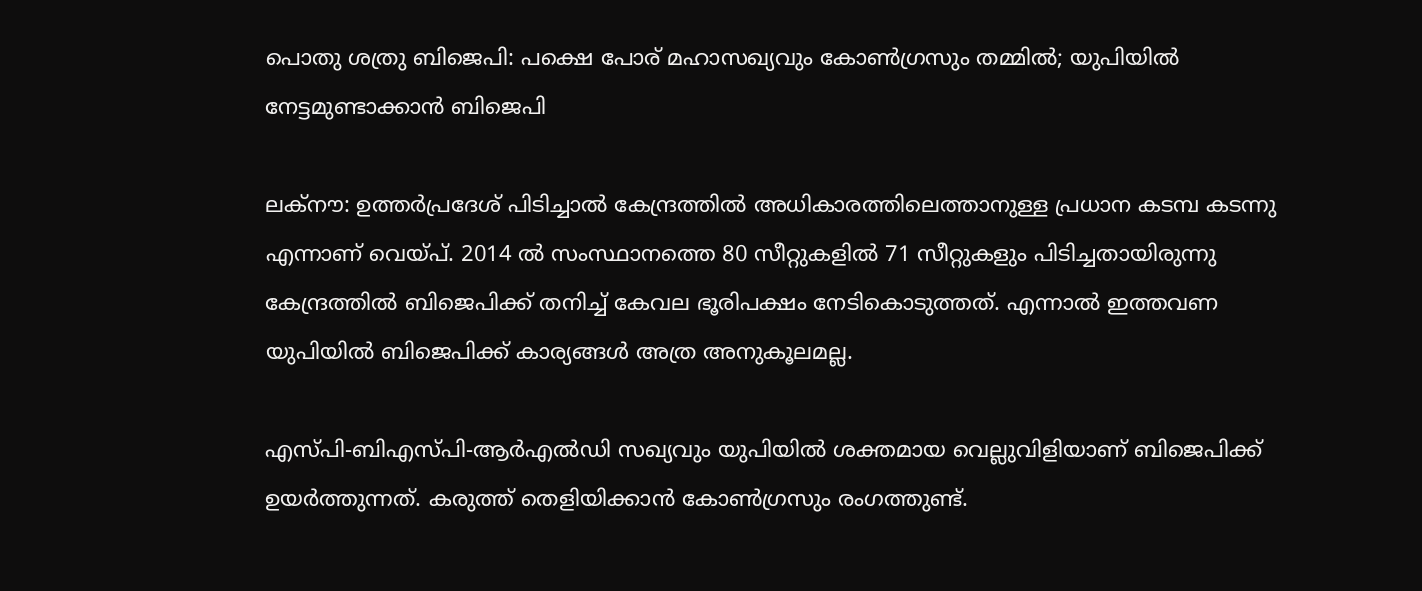പൊതു ശത്രു ബിജെപി: പക്ഷെ പോര് മഹാസഖ്യവും കോണ്‍ഗ്രസും തമ്മില്‍; യുപിയില്‍ നേട്ടമുണ്ടാക്കാന്‍ ബിജെപി

ലക്നൗ: ഉത്തര്‍പ്രദേശ് പിടിച്ചാല്‍ കേന്ദ്രത്തില്‍ അധികാരത്തിലെത്താനുള്ള പ്രധാന കടമ്പ കടന്നു എന്നാണ് വെയ്പ്. 2014 ല്‍ സംസ്ഥാനത്തെ 80 സീറ്റുകളില്‍ 71 സീറ്റുകളും പിടിച്ചതായിരുന്നു കേന്ദ്രത്തില്‍ ബിജെപിക്ക് തനിച്ച് കേവല ഭൂരിപക്ഷം നേടികൊടുത്തത്. എന്നാല്‍ ഇത്തവണ യുപിയില്‍ ബിജെപിക്ക് കാര്യങ്ങള്‍ അത്ര അനുകൂലമല്ല.

എസ്പി-ബിഎസ്പി-ആര്‍എല്‍ഡി സഖ്യവും യുപിയില്‍ ശക്തമായ വെല്ലുവിളിയാണ് ബിജെപിക്ക് ഉയര്‍ത്തുന്നത്. കരുത്ത് തെളിയിക്കാന്‍ കോണ്‍ഗ്രസും രംഗത്തുണ്ട്.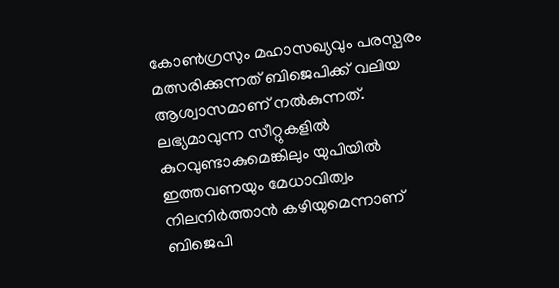കോണ്‍ഗ്രസും മഹാസഖ്യവും പരസ്പരം മത്സരിക്കുന്നത് ബിജെപിക്ക് വലിയ ആശ്വാസമാണ് നല്‍കുന്നത്. ലഭ്യമാവുന്ന സീറ്റുകളില്‍ കുറവുണ്ടാകുമെങ്കിലും യുപിയില്‍ ഇത്തവണയും മേധാവിത്വം നിലനിര്‍ത്താന്‍ കഴിയുമെന്നാണ് ബിജെപി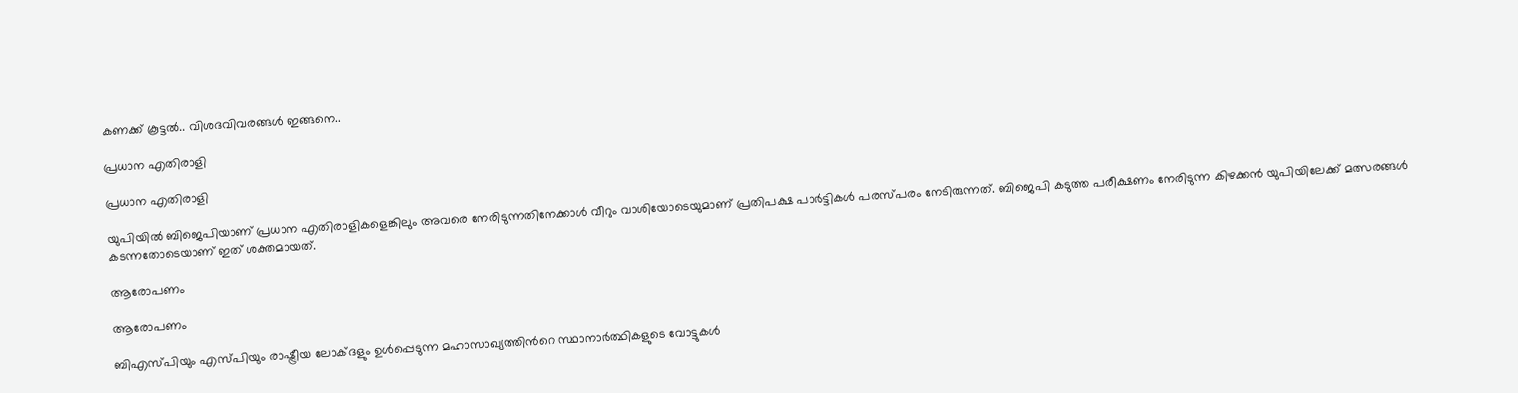കണക്ക് കൂട്ടല്‍.. വിശദവിവരങ്ങള്‍ ഇങ്ങനെ..

പ്രധാന എതിരാളി

പ്രധാന എതിരാളി

യുപിയില്‍ ബിജെപിയാണ് പ്രധാന എതിരാളികളെങ്കിലും അവരെ നേരിടുന്നതിനേക്കാള്‍ വീറും വാശിയോടെയുമാണ് പ്രതിപക്ഷ പാര്‍ട്ടികള്‍ പരസ്പരം നേടിരുന്നത്. ബിജെപി കടുത്ത പരീക്ഷണം നേരിടുന്ന കിഴക്കന്‍ യുപിയിലേക്ക് മത്സരങ്ങള്‍ കടന്നതോടെയാണ് ഇത് ശക്തമായത്.

ആരോപണം

ആരോപണം

ബിഎസ്പിയും എസ്പിയും രാഷ്ട്രീയ ലോക്ദളും ഉള്‍പ്പെടുന്ന മഹാസാഖ്യത്തിന്‍റെ സ്ഥാനാര്‍ത്ഥികളുടെ വോട്ടുകള്‍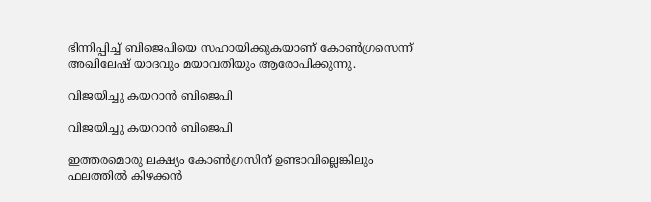ഭിന്നിപ്പിച്ച് ബിജെപിയെ സഹായിക്കുകയാണ് കോണ്‍ഗ്രസെന്ന് അഖിലേഷ് യാദവും മയാവതിയും ആരോപിക്കുന്നു.

വിജയിച്ചു കയറാന്‍ ബിജെപി

വിജയിച്ചു കയറാന്‍ ബിജെപി

ഇത്തരമൊരു ലക്ഷ്യം കോണ്‍ഗ്രസിന് ഉണ്ടാവില്ലെങ്കിലും ഫലത്തില്‍ കിഴക്കന്‍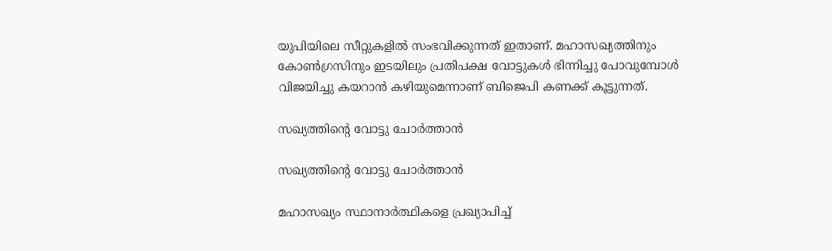യുപിയിലെ സീറ്റുകളില്‍ സംഭവിക്കുന്നത് ഇതാണ്. മഹാസഖ്യത്തിനും കോണ്‍ഗ്രസിനും ഇടയിലും പ്രതിപക്ഷ വോട്ടുകള്‍ ഭിന്നിച്ചു പോവുമ്പോള്‍ വിജയിച്ചു കയറാന്‍ കഴിയുമെന്നാണ് ബിജെപി കണക്ക് കൂട്ടുന്നത്.

സഖ്യത്തിന്‍റെ വോട്ടു ചോര്‍ത്താന്‍

സഖ്യത്തിന്‍റെ വോട്ടു ചോര്‍ത്താന്‍

മഹാസഖ്യം സ്ഥാനാര്‍ത്ഥികളെ പ്രഖ്യാപിച്ച്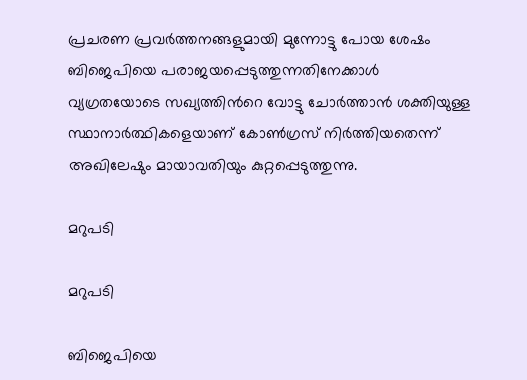പ്രചരണ പ്രവര്‍ത്തനങ്ങളുമായി മുന്നോട്ടു പോയ ശേഷം ബിജെപിയെ പരാജയപ്പെടുത്തുന്നതിനേക്കാള്‍ വ്യഗ്രതയോടെ സഖ്യത്തിന്‍റെ വോട്ടു ചോര്‍ത്താന്‍ ശക്തിയുള്ള സ്ഥാനാര്‍ത്ഥികളെയാണ് കോണ്‍ഗ്രസ് നിര്‍ത്തിയതെന്ന് അഖിലേഷും മായാവതിയും കുറ്റപ്പെടുത്തുന്നു.

മറുപടി

മറുപടി

ബിജെപിയെ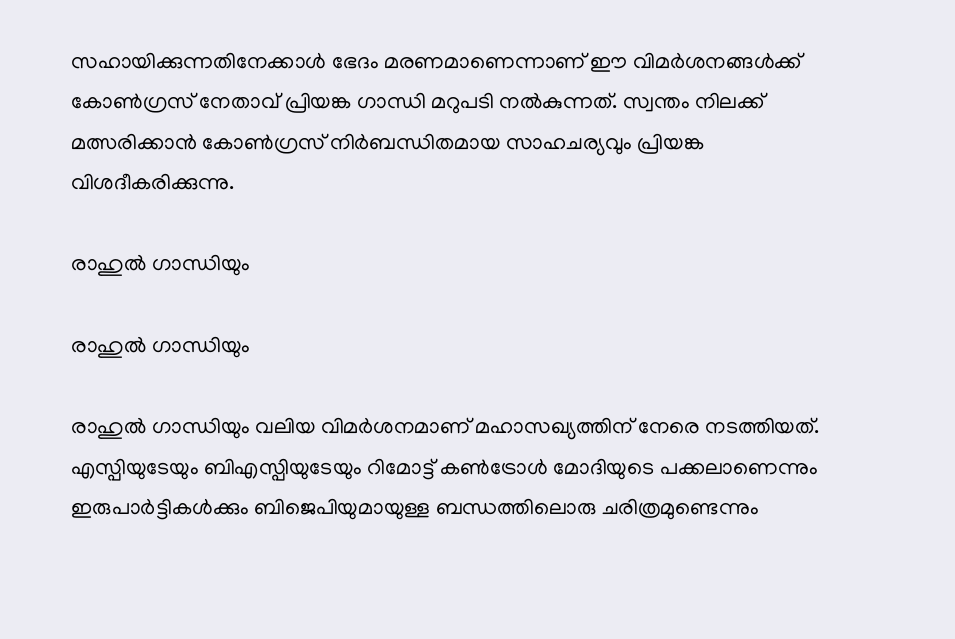സഹായിക്കുന്നതിനേക്കാള്‍ ഭേദം മരണമാണെന്നാണ് ഈ വിമര്‍ശനങ്ങള്‍ക്ക് കോണ്‍ഗ്രസ് നേതാവ് പ്രിയങ്ക ഗാന്ധി മറുപടി നല്‍കുന്നത്. സ്വന്തം നിലക്ക് മത്സരിക്കാന്‍ കോണ്‍ഗ്രസ് നിര്‍ബന്ധിതമായ സാഹചര്യവും പ്രിയങ്ക വിശദീകരിക്കുന്നു.

രാഹുല്‍ ഗാന്ധിയും

രാഹുല്‍ ഗാന്ധിയും

രാഹുല്‍ ഗാന്ധിയും വലിയ വിമര്‍ശനമാണ് മഹാസഖ്യത്തിന് നേരെ നടത്തിയത്. എസ്പിയുടേയും ബിഎസ്പിയുടേയും റിമോട്ട് കണ്‍ട്രോള്‍ മോദിയുടെ പക്കലാണെന്നും ഇരുപാര്‍ട്ടികള്‍ക്കും ബിജെപിയുമായുള്ള ബന്ധത്തിലൊരു ചരിത്രമുണ്ടെന്നും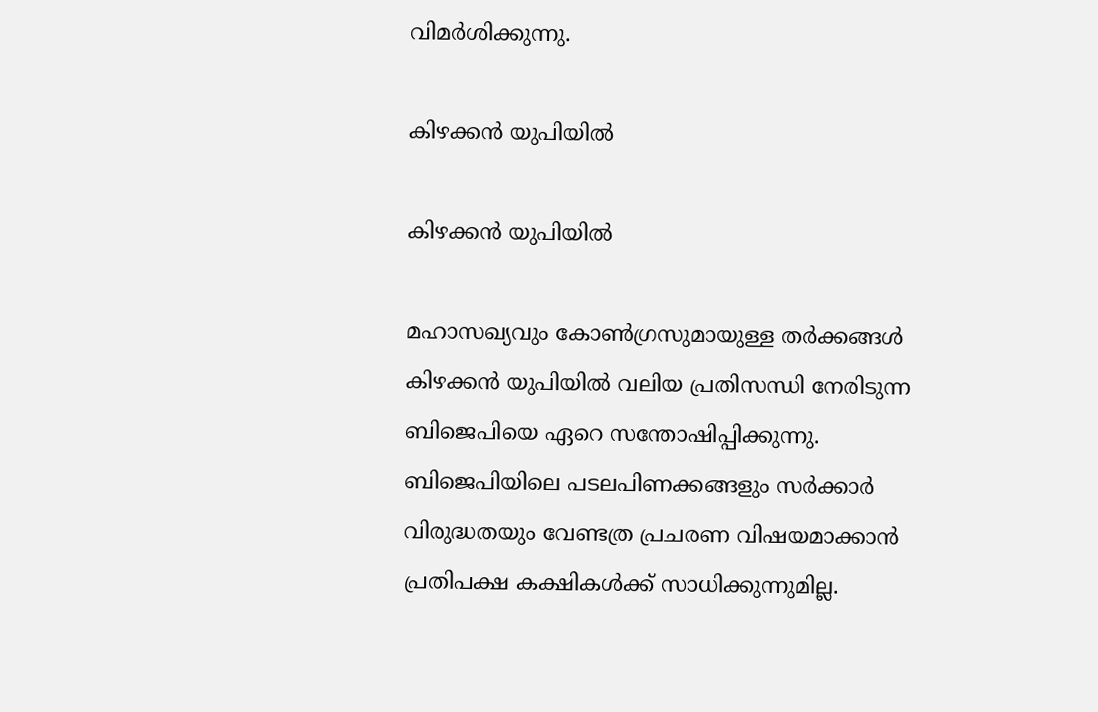വിമര്‍ശിക്കുന്നു.

കിഴക്കന്‍ യുപിയില്‍

കിഴക്കന്‍ യുപിയില്‍

മഹാസഖ്യവും കോണ്‍ഗ്രസുമായുള്ള തര്‍ക്കങ്ങള്‍ കിഴക്കന്‍ യുപിയില്‍ വലിയ പ്രതിസന്ധി നേരിടുന്ന ബിജെപിയെ ഏറെ സന്തോഷിപ്പിക്കുന്നു. ബിജെപിയിലെ പടലപിണക്കങ്ങളും സര്‍ക്കാര്‍ വിരുദ്ധതയും വേണ്ടത്ര പ്രചരണ വിഷയമാക്കാന്‍ പ്രതിപക്ഷ കക്ഷികള്‍ക്ക് സാധിക്കുന്നുമില്ല.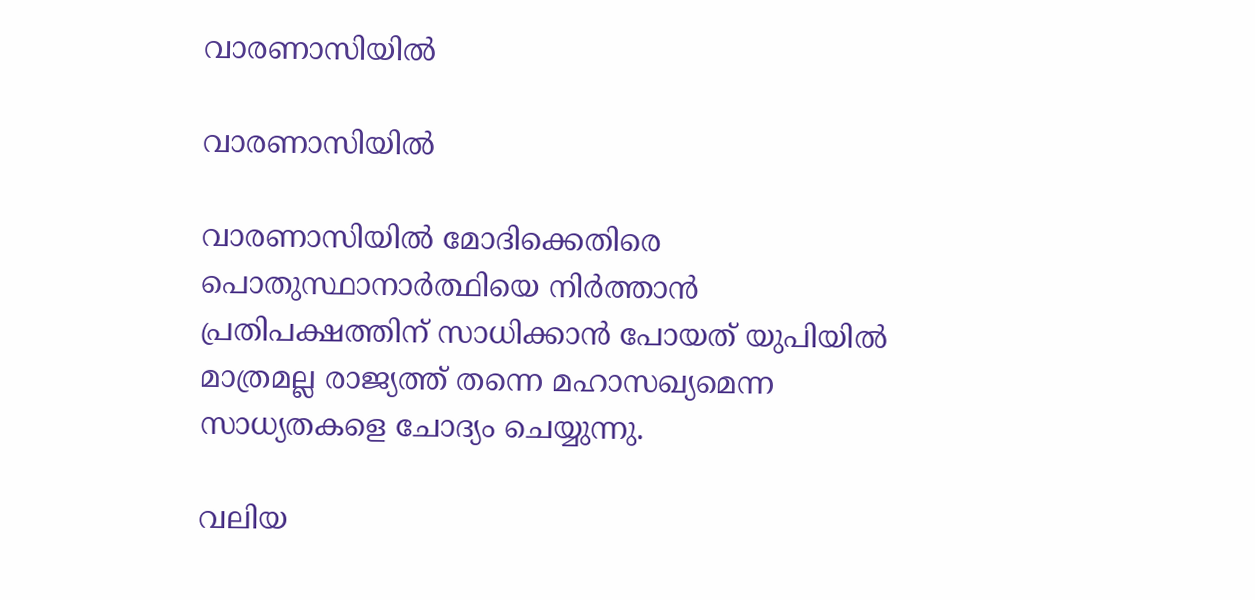വാരണാസിയില്‍

വാരണാസിയില്‍

വാരണാസിയില്‍ മോദിക്കെതിരെ പൊതുസ്ഥാനാര്‍ത്ഥിയെ നിര്‍ത്താന്‍ പ്രതിപക്ഷത്തിന് സാധിക്കാന്‍ പോയത് യുപിയില്‍ മാത്രമല്ല രാജ്യത്ത് തന്നെ മഹാസഖ്യമെന്ന സാധ്യതകളെ ചോദ്യം ചെയ്യുന്നു.

വലിയ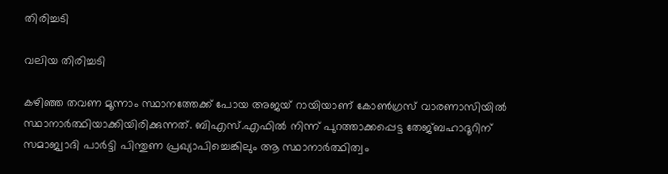തിരിച്ചടി

വലിയ തിരിച്ചടി

കഴിഞ്ഞ തവണ മൂന്നാം സ്ഥാനത്തേക്ക് പോയ അജയ് റായിയാണ് കോണ്‍ഗ്രസ് വാരണാസിയില്‍ സ്ഥാനാര്‍ത്ഥിയാക്കിയിരിക്കുന്നത്. ബിഎസ്.എഫിൽ നിന്ന് പുറത്താക്കപ്പെട്ട തേജ്ബഹാദൂറിന് സമാജ്വാദി പാർട്ടി പിന്തുണ പ്രഖ്യാപിച്ചെങ്കിലും ആ സ്ഥാനാര്‍ത്ഥിത്വം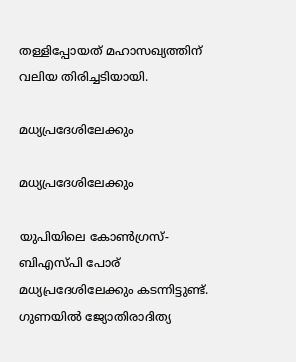തള്ളിപ്പോയത് മഹാസഖ്യത്തിന് വലിയ തിരിച്ചടിയായി.

മധ്യപ്രദേശിലേക്കും

മധ്യപ്രദേശിലേക്കും

യുപിയിലെ കോണ്‍ഗ്രസ്-ബിഎസ്പി പോര് മധ്യപ്രദേശിലേക്കും കടന്നിട്ടുണ്ട്. ഗുണയില്‍ ജ്യോതിരാദിത്യ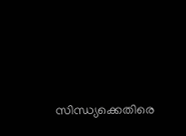സിന്ധ്യക്കെതിരെ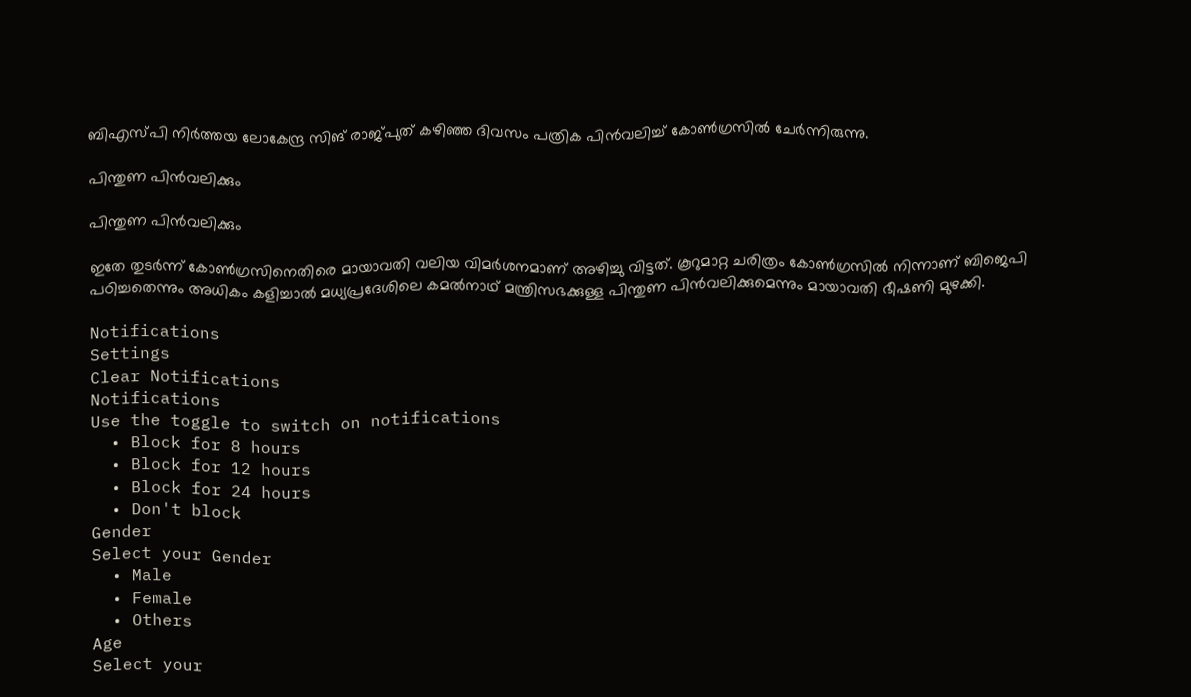ബിഎസ്പി നിര്‍ത്തയ ലോകേന്ദ്ര സിങ് രാജ്പുത് കഴിഞ്ഞ ദിവസം പത്രിക പിന്‍വലിച്ച് കോണ്‍ഗ്രസില്‍ ചേര്‍ന്നിരുന്നു.

പിന്തുണ പിൻവലിക്കും

പിന്തുണ പിൻവലിക്കും

ഇതേ തുടര്‍ന്ന് കോണ്‍ഗ്രസിനെതിരെ മായാവതി വലിയ വിമര്‍ശനമാണ് അഴിച്ചു വിട്ടത്. കൂറുമാറ്റ ചരിത്രം കോൺഗ്രസിൽ നിന്നാണ് ബിജെപി പഠിച്ചതെന്നും അധികം കളിച്ചാല്‍ മധ്യപ്രദേശിലെ കമൽനാഥ് മന്ത്രിസഭക്കുള്ള പിന്തുണ പിൻവലിക്കുമെന്നും മായാവതി ഭീഷണി മുഴക്കി.

Notifications
Settings
Clear Notifications
Notifications
Use the toggle to switch on notifications
  • Block for 8 hours
  • Block for 12 hours
  • Block for 24 hours
  • Don't block
Gender
Select your Gender
  • Male
  • Female
  • Others
Age
Select your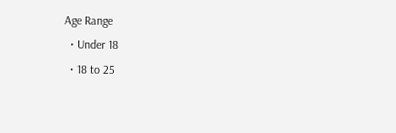Age Range
  • Under 18
  • 18 to 25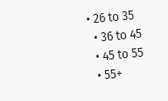• 26 to 35
  • 36 to 45
  • 45 to 55
  • 55+